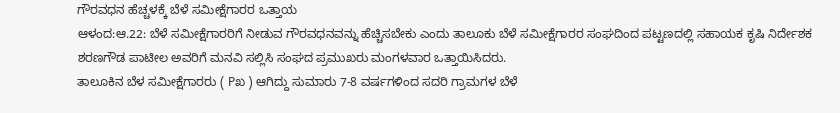ಗೌರವಧನ ಹೆಚ್ಚಳಕ್ಕೆ ಬೆಳೆ ಸಮೀಕ್ಷೆಗಾರರ ಒತ್ತಾಯ
ಆಳಂದ:ಆ.22: ಬೆಳೆ ಸಮೀಕ್ಷೆಗಾರರಿಗೆ ನೀಡುವ ಗೌರವಧನವನ್ನು ಹೆಚ್ಚಿಸಬೇಕು ಎಂದು ತಾಲೂಕು ಬೆಳೆ ಸಮೀಕ್ಷೆಗಾರರ ಸಂಘದಿಂದ ಪಟ್ಟಣದಲ್ಲಿ ಸಹಾಯಕ ಕೃಷಿ ನಿರ್ದೇಶಕ ಶರಣಗೌಡ ಪಾಟೀಲ ಅವರಿಗೆ ಮನವಿ ಸಲ್ಲಿಸಿ ಸಂಘದ ಪ್ರಮುಖರು ಮಂಗಳವಾರ ಒತ್ತಾಯಿಸಿದರು.
ತಾಲೂಕಿನ ಬೆಳ ಸಮೀಕ್ಷೆಗಾರರು ( Pಖ ) ಆಗಿದ್ದು ಸುಮಾರು 7-8 ವರ್ಷಗಳಿಂದ ಸದರಿ ಗ್ರಾಮಗಳ ಬೆಳೆ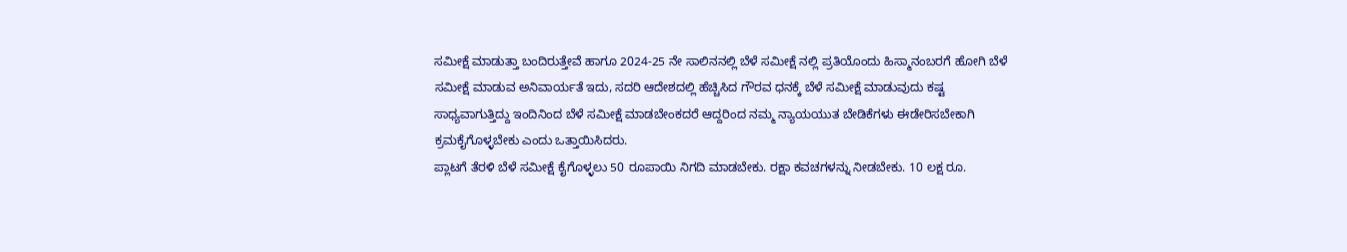ಸಮೀಕ್ಷೆ ಮಾಡುತ್ತಾ ಬಂದಿರುತ್ತೇವೆ ಹಾಗೂ 2024-25 ನೇ ಸಾಲಿನನಲ್ಲಿ ಬೆಳೆ ಸಮೀಕ್ಷೆ ನಲ್ಲಿ ಪ್ರತಿಯೊಂದು ಹಿಸ್ಮಾನಂಬರಗೆ ಹೋಗಿ ಬೆಳೆ ಸಮೀಕ್ಷೆ ಮಾಡುವ ಅನಿವಾರ್ಯತೆ ಇದು, ಸದರಿ ಆದೇಶದಲ್ಲಿ ಹೆಚ್ಚಿಸಿದ ಗೌರವ ಧನಕ್ಕೆ ಬೆಳೆ ಸಮೀಕ್ಷೆ ಮಾಡುವುದು ಕಷ್ಟ ಸಾಧ್ಯವಾಗುತ್ತಿದ್ದು ಇಂದಿನಿಂದ ಬೆಳೆ ಸಮೀಕ್ಷೆ ಮಾಡಬೇಂಕದರೆ ಆದ್ದರಿಂದ ನಮ್ಮ ನ್ಯಾಯಯುತ ಬೇಡಿಕೆಗಳು ಈಡೇರಿಸಬೇಕಾಗಿ ಕ್ರಮಕೈಗೊಳ್ಳಬೇಕು ಎಂದು ಒತ್ತಾಯಿಸಿದರು.
ಪ್ಲಾಟಗೆ ತೆರಳಿ ಬೆಳೆ ಸಮೀಕ್ಷೆ ಕೈಗೊಳ್ಳಲು 50 ರೂಪಾಯಿ ನಿಗದಿ ಮಾಡಬೇಕು. ರಕ್ಷಾ ಕವಚಗಳನ್ನು ನೀಡಬೇಕು. 10 ಲಕ್ಷ ರೂ.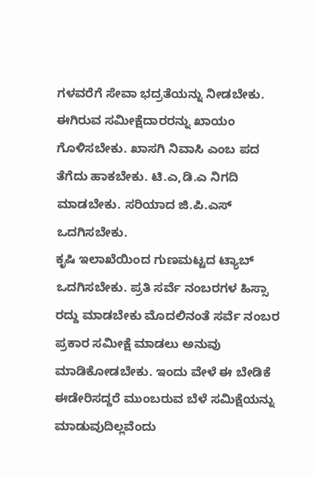ಗಳವರೆಗೆ ಸೇವಾ ಭದ್ರತೆಯನ್ನು ನೀಡಬೇಕು. ಈಗಿರುವ ಸಮೀಕ್ಷೆದಾರರನ್ನು ಖಾಯಂ ಗೊಳಿಸಬೇಕು. ಖಾಸಗಿ ನಿವಾಸಿ ಎಂಬ ಪದ ತೆಗೆದು ಹಾಕಬೇಕು. ಟಿ.ಎ,ಡಿ.ಎ ನಿಗದಿ ಮಾಡಬೇಕು. ಸರಿಯಾದ ಜಿ.ಪಿ.ಎಸ್ ಒದಗಿಸಬೇಕು.
ಕೃಷಿ ಇಲಾಖೆಯಿಂದ ಗುಣಮಟ್ಟದ ಟ್ಯಾಬ್ ಒದಗಿಸಬೇಕು. ಪ್ರತಿ ಸರ್ವೆ ನಂಬರಗಳ ಹಿಸ್ಸಾ ರದ್ದು ಮಾಡಬೇಕು ಮೊದಲಿನಂತೆ ಸರ್ವೆ ನಂಬರ ಪ್ರಕಾರ ಸಮೀಕ್ಷೆ ಮಾಡಲು ಅನುವು ಮಾಡಿಕೋಡಬೇಕು. ಇಂದು ವೇಳೆ ಈ ಬೇಡಿಕೆ ಈಡೇರಿಸದ್ದರೆ ಮುಂಬರುವ ಬೆಳೆ ಸಮಿಕ್ಷೆಯನ್ನು ಮಾಡುವುದಿಲ್ಲವೆಂದು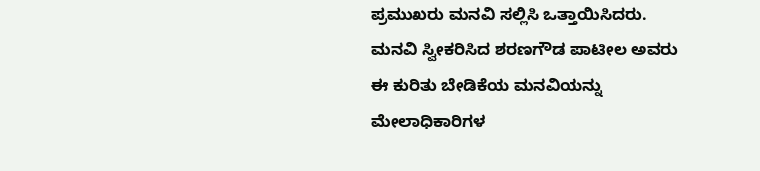ಪ್ರಮುಖರು ಮನವಿ ಸಲ್ಲಿಸಿ ಒತ್ತಾಯಿಸಿದರು.
ಮನವಿ ಸ್ವೀಕರಿಸಿದ ಶರಣಗೌಡ ಪಾಟೀಲ ಅವರು ಈ ಕುರಿತು ಬೇಡಿಕೆಯ ಮನವಿಯನ್ನು ಮೇಲಾಧಿಕಾರಿಗಳ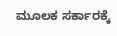ಮೂಲಕ ಸರ್ಕಾರಕ್ಕೆ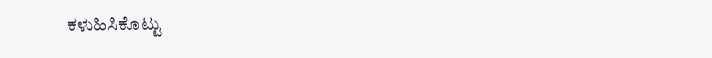ಕಳುಹಿಸಿಕೊಟ್ಟು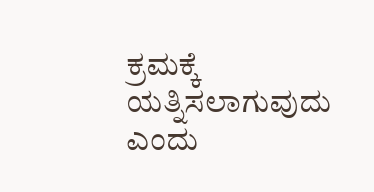ಕ್ರಮಕ್ಕೆ ಯತ್ನಿಸಲಾಗುವುದು ಎಂದು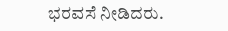ಭರವಸೆ ನೀಡಿದರು.